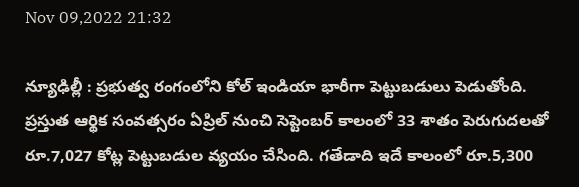Nov 09,2022 21:32

న్యూఢిల్లీ : ప్రభుత్వ రంగంలోని కోల్‌ ఇండియా భారీగా పెట్టుబడులు పెడుతోంది. ప్రస్తుత ఆర్థిక సంవత్సరం ఏప్రిల్‌ నుంచి సెప్టెంబర్‌ కాలంలో 33 శాతం పెరుగుదలతో రూ.7,027 కోట్ల పెట్టుబడుల వ్యయం చేసింది. గతేడాది ఇదే కాలంలో రూ.5,300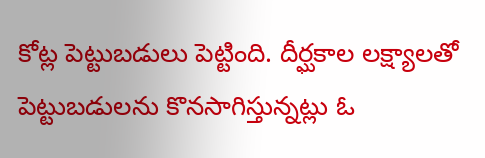కోట్ల పెట్టుబడులు పెట్టింది. దీర్ఘకాల లక్ష్యాలతో పెట్టుబడులను కొనసాగిస్తున్నట్లు ఓ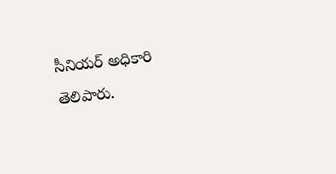సీనియర్‌ అధికారి తెలిపారు.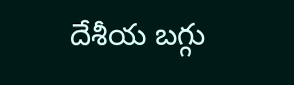దేశీయ బగ్గు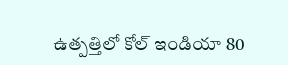ఉత్పత్తిలో కోల్‌ ఇండియా 80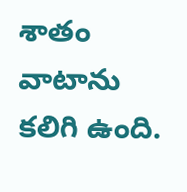శాతం వాటాను కలిగి ఉంది.